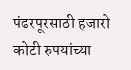पंढरपूरसाठी हजारो कोटी रुपयांच्या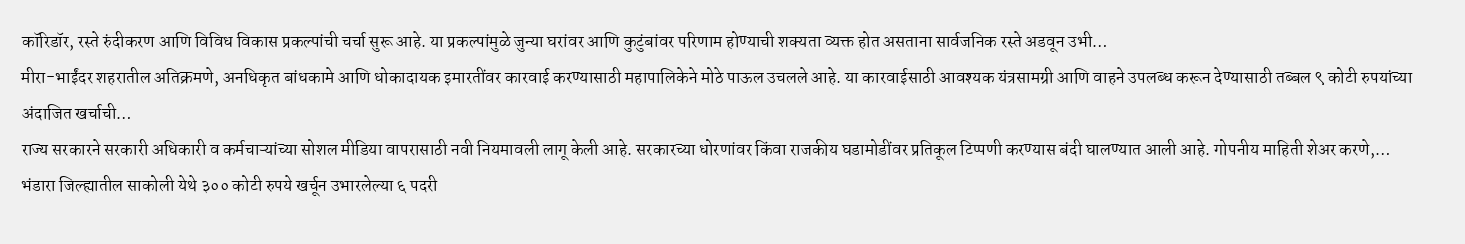कॉरिडॉर, रस्ते रुंदीकरण आणि विविध विकास प्रकल्पांची चर्चा सुरू आहे. या प्रकल्पांमुळे जुन्या घरांवर आणि कुटुंबांवर परिणाम होण्याची शक्यता व्यक्त होत असताना सार्वजनिक रस्ते अडवून उभी…
मीरा-भाईंदर शहरातील अतिक्रमणे, अनधिकृत बांधकामे आणि धोकादायक इमारतींवर कारवाई करण्यासाठी महापालिकेने मोठे पाऊल उचलले आहे. या कारवाईसाठी आवश्यक यंत्रसामग्री आणि वाहने उपलब्ध करून देण्यासाठी तब्बल ९ कोटी रुपयांच्या अंदाजित खर्चाची…
राज्य सरकारने सरकारी अधिकारी व कर्मचाऱ्यांच्या सोशल मीडिया वापरासाठी नवी नियमावली लागू केली आहे. सरकारच्या धोरणांवर किंवा राजकीय घडामोडींवर प्रतिकूल टिप्पणी करण्यास बंदी घालण्यात आली आहे. गोपनीय माहिती शेअर करणे,…
भंडारा जिल्ह्यातील साकोली येथे ३०० कोटी रुपये खर्चून उभारलेल्या ६ पदरी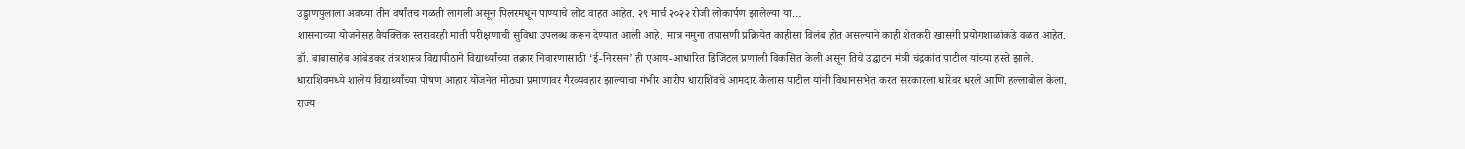उड्डाणपुलाला अवघ्या तीन वर्षांतच गळती लागली असून पिलरमधून पाण्याचे लोट वाहत आहेत. २९ मार्च २०२२ रोजी लोकार्पण झालेल्या या…
शासनाच्या योजनेसह वैयक्तिक स्तरावरही माती परीक्षणाची सुविधा उपलब्ध करून देण्यात आली आहे. मात्र नमुना तपासणी प्रक्रियेत काहीसा विलंब होत असल्याने काही शेतकरी खासगी प्रयोगशाळांकडे वळत आहेत.
डॉ. बाबासाहेब आंबेडकर तंत्रशास्त्र विद्यापीठाने विद्यार्थ्यांच्या तक्रार निवारणासाठी ‘ई-निरसन’ ही एआय-आधारित डिजिटल प्रणाली विकसित केली असून तिचे उद्घाटन मंत्री चंद्रकांत पाटील यांच्या हस्ते झाले.
धाराशिवमध्ये शालेय विद्यार्थ्यांच्या पोषण आहार योजनेत मोठ्या प्रमाणावर गैरव्यवहार झाल्याचा गंभीर आरोप धाराशिवचे आमदार कैलास पाटील यांनी विधानसभेत करत सरकारला धारेवर धरले आणि हल्लाबोल केला.
राज्य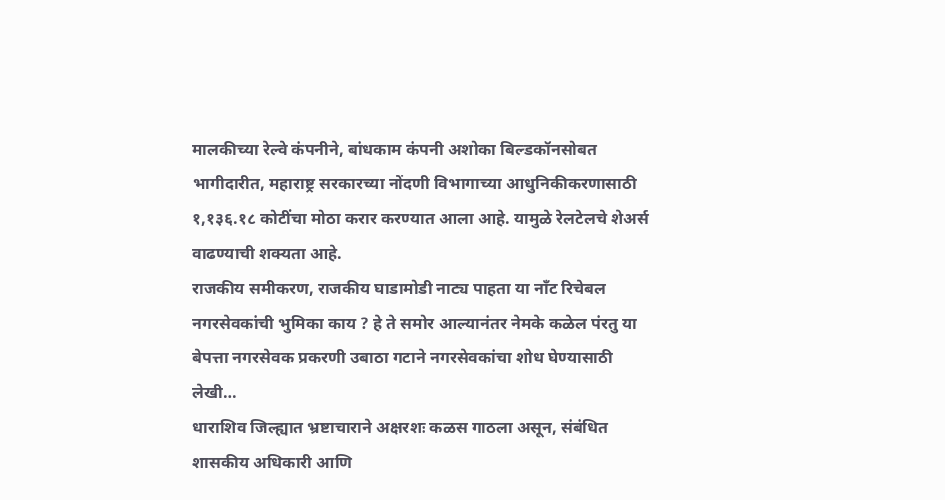मालकीच्या रेल्वे कंपनीने, बांधकाम कंपनी अशोका बिल्डकॉनसोबत भागीदारीत, महाराष्ट्र सरकारच्या नोंदणी विभागाच्या आधुनिकीकरणासाठी १,१३६.१८ कोटींचा मोठा करार करण्यात आला आहे. यामुळे रेलटेलचे शेअर्स वाढण्याची शक्यता आहे.
राजकीय समीकरण, राजकीय घाडामोडी नाट्य पाहता या नाँट रिचेबल नगरसेवकांची भुमिका काय ? हे ते समोर आल्यानंतर नेमके कळेल पंरतु या बेपत्ता नगरसेवक प्रकरणी उबाठा गटाने नगरसेवकांचा शोध घेण्यासाठी लेखी…
धाराशिव जिल्ह्यात भ्रष्टाचाराने अक्षरशः कळस गाठला असून, संबंधित शासकीय अधिकारी आणि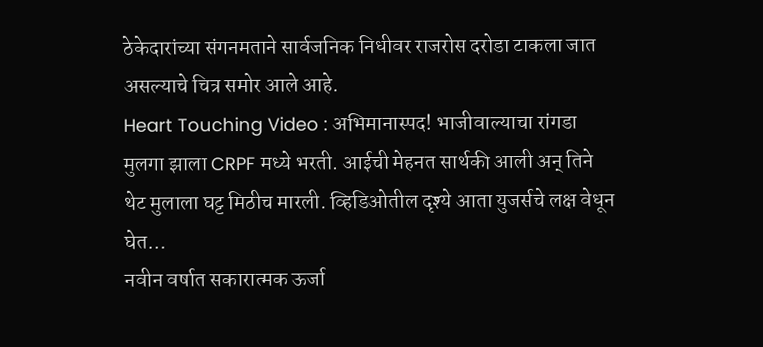ठेकेदारांच्या संगनमताने सार्वजनिक निधीवर राजरोस दरोडा टाकला जात असल्याचे चित्र समोर आले आहे.
Heart Touching Video : अभिमानास्पद! भाजीवाल्याचा रांगडा मुलगा झाला CRPF मध्ये भरती. आईची मेहनत सार्थकी आली अन् तिने थेट मुलाला घट्ट मिठीच मारली. व्हिडिओतील दृश्ये आता युजर्सचे लक्ष वेधून घेत…
नवीन वर्षात सकारात्मक ऊर्जा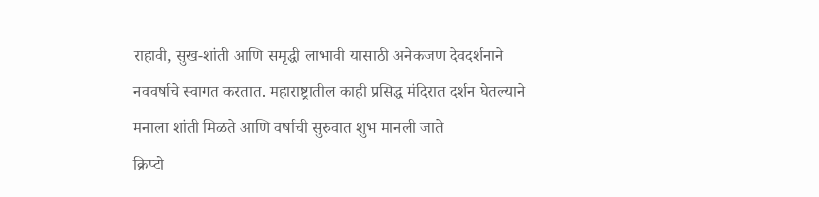राहावी, सुख-शांती आणि समृद्धी लाभावी यासाठी अनेकजण देवदर्शनाने नववर्षाचे स्वागत करतात. महाराष्ट्रातील काही प्रसिद्ध मंदिरात दर्शन घेतल्याने मनाला शांती मिळते आणि वर्षाची सुरुवात शुभ मानली जाते
क्रिप्टो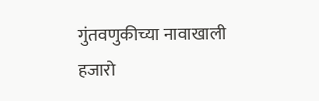गुंतवणुकीच्या नावाखाली हजारो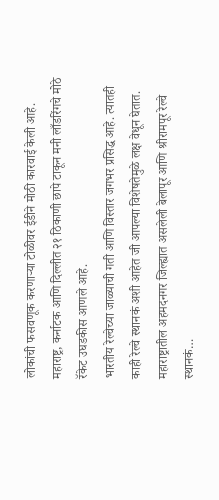लोकांची फसवणूक करणाऱ्या टोळीवर ईडीने मोठी कारवाई केली आहे. महाराष्ट्र, कर्नाटक आणि दिल्लीत २१ ठिकाणी छापे टाकून मनी लाँडरिंगचे मोठे रॅकेट उघडकीस आणले आहे.
भारतीय रेल्वेच्या जाळ्याची गती आणि विस्तार जगभर प्रसिद्ध आहे. त्यातही काही रेल्वे स्थानकं अशी आहेत जी आपल्या विशेषतेमुळे लक्ष वेधून घेतात. महाराष्ट्रातील अहमदनगर जिल्ह्यात असलेली बेलापूर आणि श्रीरामपूर रेल्वे स्थानकं…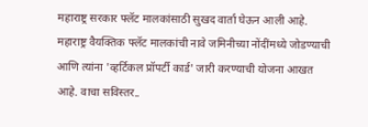महाराष्ट्र सरकार फ्लॅट मालकांसाठी सुखद वार्ता घेऊन आली आहे. महाराष्ट्र वैयक्तिक फ्लॅट मालकांची नावे जमिनीच्या नोंदींमध्ये जोडण्याची आणि त्यांना 'व्हर्टिकल प्रॉपर्टी कार्ड' जारी करण्याची योजना आखत आहे. वाचा सविस्तर..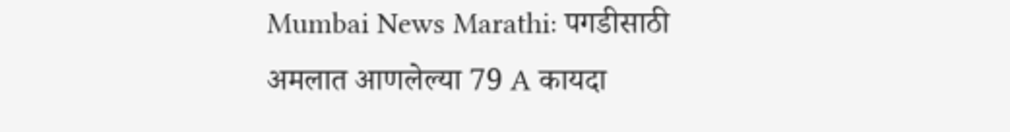Mumbai News Marathi: पगडीसाठी अमलात आणलेल्या 79 A कायदा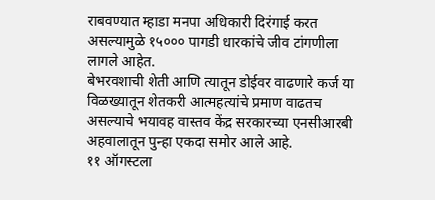राबवण्यात म्हाडा मनपा अधिकारी दिरंगाई करत असल्यामुळे १५००० पागडी धारकांचे जीव टांगणीला लागले आहेत.
बेभरवशाची शेती आणि त्यातून डोईवर वाढणारे कर्ज या विळख्यातून शेतकरी आत्महत्यांचे प्रमाण वाढतच असल्याचे भयावह वास्तव केंद्र सरकारच्या एनसीआरबी अहवालातून पुन्हा एकदा समोर आले आहे.
११ ऑगस्टला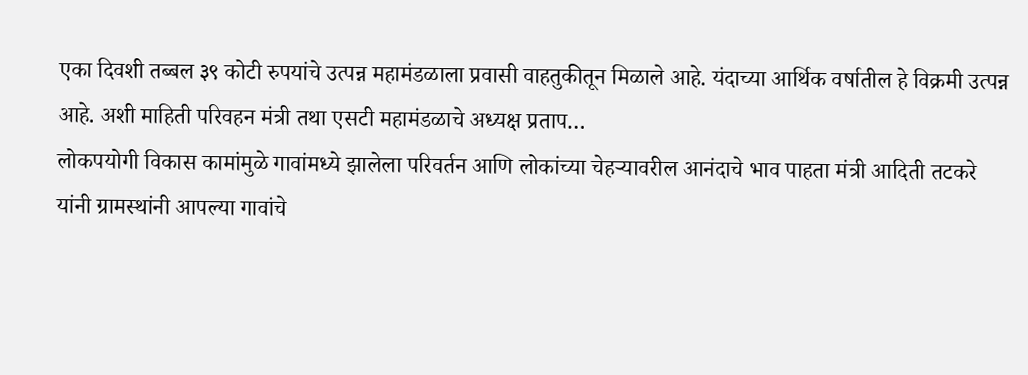एका दिवशी तब्बल ३९ कोटी रुपयांचे उत्पन्न महामंडळाला प्रवासी वाहतुकीतून मिळाले आहे. यंदाच्या आर्थिक वर्षातील हे विक्रमी उत्पन्न आहे. अशी माहिती परिवहन मंत्री तथा एसटी महामंडळाचे अध्यक्ष प्रताप…
लोकपयोगी विकास कामांमुळे गावांमध्ये झालेला परिवर्तन आणि लोकांच्या चेहऱ्यावरील आनंदाचे भाव पाहता मंत्री आदिती तटकरे यांनी ग्रामस्थांनी आपल्या गावांचे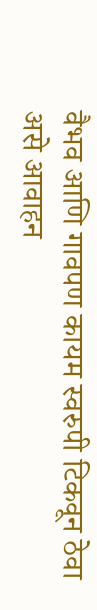वैभव आणि गावपण कायम स्वरुपी टिकवून ठेवा असे आवाहन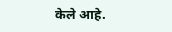केले आहे.